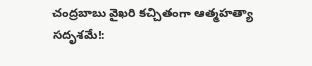చంద్రబాబు వైఖరి కచ్చితంగా ఆత్మహత్యా సదృశమే!: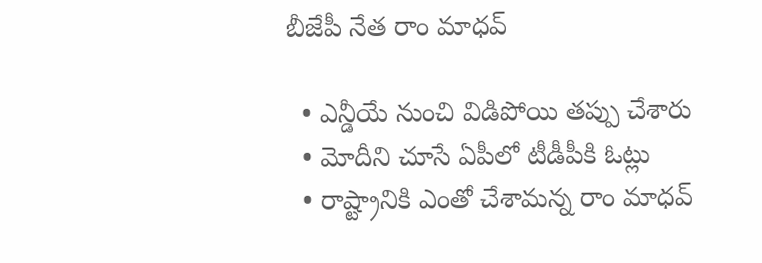బీజేపీ నేత రాం మాధవ్

  • ఎన్డీయే నుంచి విడిపోయి తప్పు చేశారు
  • మోదీని చూసే ఏపీలో టీడీపీకి ఓట్లు
  • రాష్ట్రానికి ఎంతో చేశామన్న రాం మాధవ్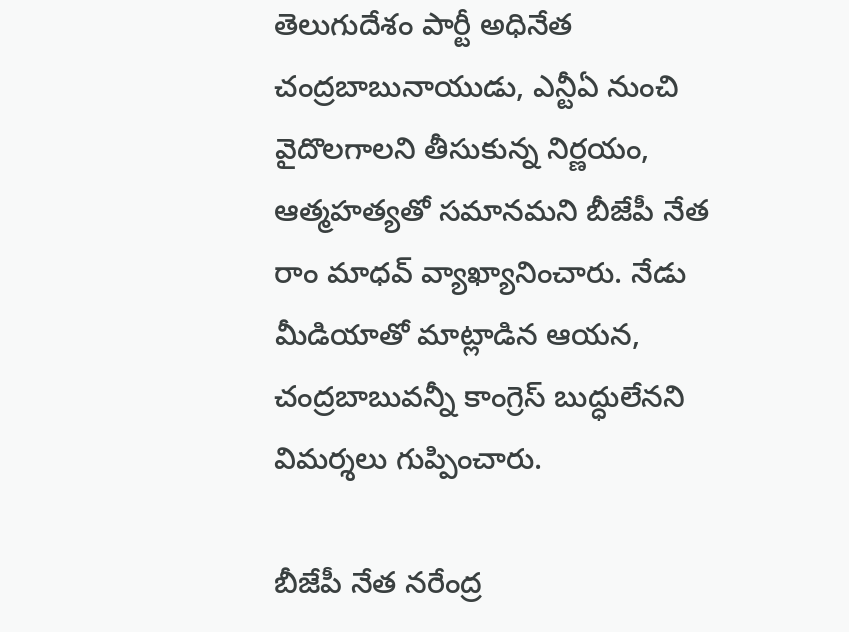తెలుగుదేశం పార్టీ అధినేత చంద్రబాబునాయుడు, ఎన్టీఏ నుంచి వైదొలగాలని తీసుకున్న నిర్ణయం, ఆత్మహత్యతో సమానమని బీజేపీ నేత రాం మాధవ్ వ్యాఖ్యానించారు. నేడు మీడియాతో మాట్లాడిన ఆయన, చంద్రబాబువన్నీ కాంగ్రెస్ బుద్ధులేనని విమర్శలు గుప్పించారు.

బీజేపీ నేత నరేంద్ర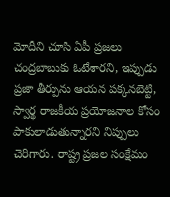మోదీని చూసి ఏపీ ప్రజలు చంద్రబాబుకు ఓటేశారని, ఇప్పుడు ప్రజా తీర్పును ఆయన పక్కనబెట్టి, స్వార్థ రాజకీయ ప్రయోజనాల కోసం పాకులాడుతున్నారని నిప్పులు చెరిగారు. రాష్ట్ర ప్రజల సంక్షేమం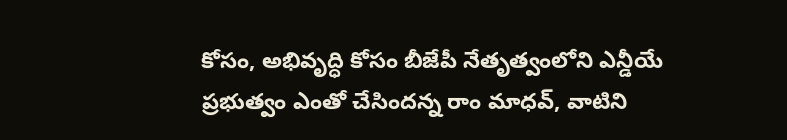కోసం, అభివృద్ధి కోసం బీజేపీ నేతృత్వంలోని ఎన్డీయే ప్రభుత్వం ఎంతో చేసిందన్న రాం మాధవ్, వాటిని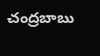చంద్రబాబు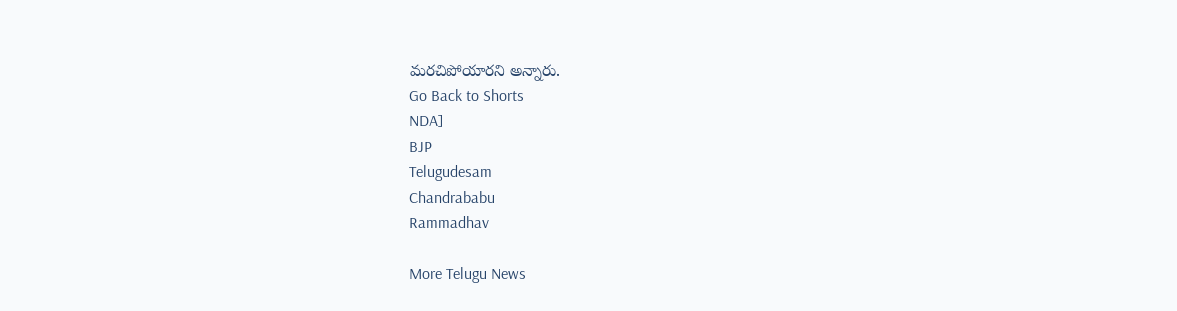మరచిపోయారని అన్నారు.
Go Back to Shorts
NDA]
BJP
Telugudesam
Chandrababu
Rammadhav

More Telugu News